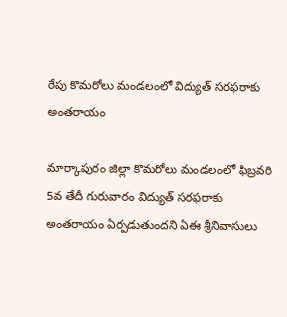రేపు కొమరోలు మండలంలో విద్యుత్ సరఫరాకు అంతరాయం

మార్కాపురం జిల్లా కొమరోలు మండలంలో ఫిబ్రవరి 5వ తేదీ గురువారం విద్యుత్ సరఫరాకు అంతరాయం ఏర్పడుతుందని ఏఈ శ్రీనివాసులు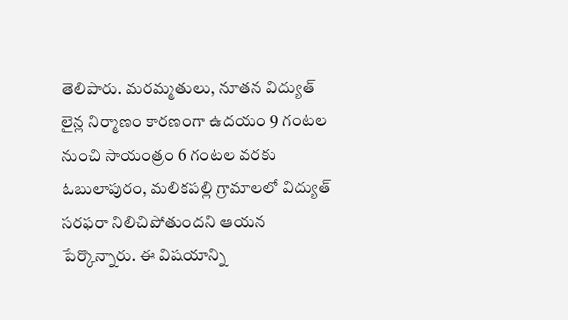తెలిపారు. మరమ్మతులు, నూతన విద్యుత్ లైన్ల నిర్మాణం కారణంగా ఉదయం 9 గంటల నుంచి సాయంత్రం 6 గంటల వరకు ఓబులాపురం, మలికపల్లి గ్రామాలలో విద్యుత్ సరఫరా నిలిచిపోతుందని ఆయన పేర్కొన్నారు. ఈ విషయాన్ని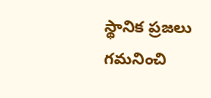స్థానిక ప్రజలు గమనించి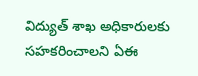విద్యుత్ శాఖ అధికారులకు సహకరించాలని ఏఈ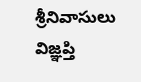శ్రీనివాసులు విజ్ఞప్తి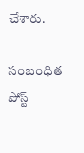చేశారు.

సంబంధిత పోస్ట్